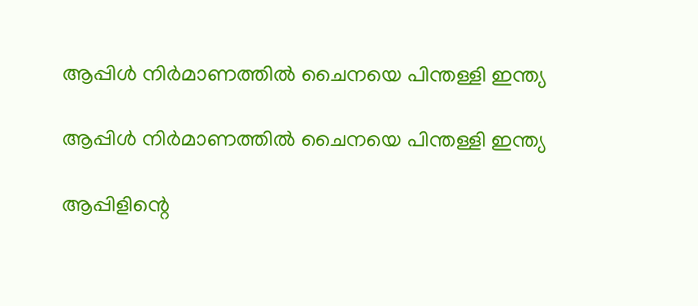ആപ്പിൾ നിർമാണത്തിൽ ചൈനയെ പിന്തള്ളി ഇന്ത്യ

ആപ്പിൾ നിർമാണത്തിൽ ചൈനയെ പിന്തള്ളി ഇന്ത്യ

ആപ്പിളിന്റെ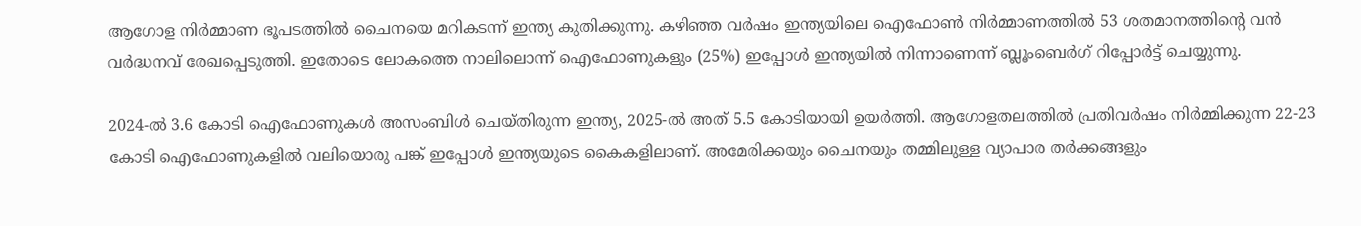ആഗോള നിർമ്മാണ ഭൂപടത്തിൽ ചൈനയെ മറികടന്ന് ഇന്ത്യ കുതിക്കുന്നു. കഴിഞ്ഞ വർഷം ഇന്ത്യയിലെ ഐഫോൺ നിർമ്മാണത്തിൽ 53 ശതമാനത്തിന്റെ വൻ വർദ്ധനവ് രേഖപ്പെടുത്തി. ഇതോടെ ലോകത്തെ നാലിലൊന്ന് ഐഫോണുകളും (25%) ഇപ്പോൾ ഇന്ത്യയിൽ നിന്നാണെന്ന് ബ്ലൂംബെർഗ് റിപ്പോർട്ട് ചെയ്യുന്നു.

2024-ൽ 3.6 കോടി ഐഫോണുകൾ അസംബിൾ ചെയ്തിരുന്ന ഇന്ത്യ, 2025-ൽ അത് 5.5 കോടിയായി ഉയർത്തി. ആഗോളതലത്തിൽ പ്രതിവർഷം നിർമ്മിക്കുന്ന 22-23 കോടി ഐഫോണുകളിൽ വലിയൊരു പങ്ക് ഇപ്പോൾ ഇന്ത്യയുടെ കൈകളിലാണ്. അമേരിക്കയും ചൈനയും തമ്മിലുള്ള വ്യാപാര തർക്കങ്ങളും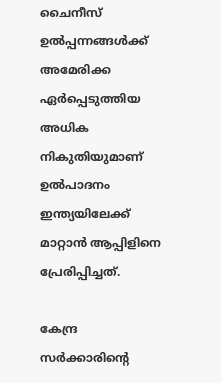ചൈനീസ് ഉൽപ്പന്നങ്ങൾക്ക് അമേരിക്ക ഏർപ്പെടുത്തിയ അധിക നികുതിയുമാണ് ഉൽപാദനം ഇന്ത്യയിലേക്ക് മാറ്റാൻ ആപ്പിളിനെ പ്രേരിപ്പിച്ചത്.

കേന്ദ്ര സർക്കാരിന്റെ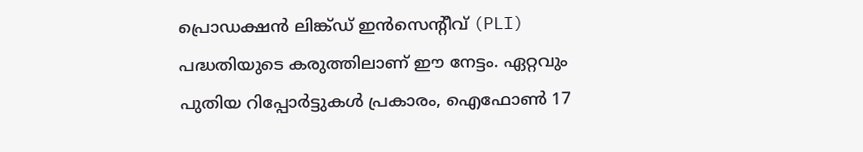പ്രൊഡക്ഷൻ ലിങ്ക്ഡ് ഇൻസെന്റീവ് (PLI) പദ്ധതിയുടെ കരുത്തിലാണ് ഈ നേട്ടം. ഏറ്റവും പുതിയ റിപ്പോർട്ടുകൾ പ്രകാരം, ഐഫോൺ 17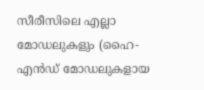സീരീസിലെ എല്ലാ മോഡലുകളും (ഹൈ-എൻഡ് മോഡലുകളായ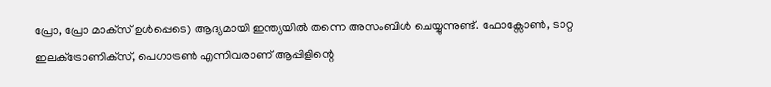പ്രോ, പ്രോ മാക്‌സ് ഉൾപ്പെടെ) ആദ്യമായി ഇന്ത്യയിൽ തന്നെ അസംബിൾ ചെയ്യുന്നുണ്ട്. ഫോക്സോൺ, ടാറ്റ ഇലക്‌ട്രോണിക്‌സ്, പെഗാട്രൺ എന്നിവരാണ് ആപ്പിളിന്റെ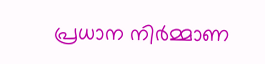പ്രധാന നിർമ്മാണ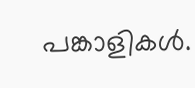പങ്കാളികൾ.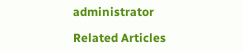administrator

Related Articles